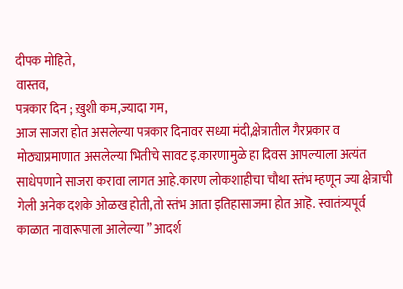दीपक मोहिते,
वास्तव,
पत्रकार दिन ; ख़ुशी कम,ज्यादा गम,
आज साजरा होत असलेल्या पत्रकार दिनावर सध्या मंदी,क्षेत्रातील गैरप्रकार व मोठ्याप्रमाणात असलेल्या भितीचे सावट इ.कारणामुळे हा दिवस आपल्याला अत्यंत साधेपणाने साजरा करावा लागत आहे.कारण लोकशाहीचा चौथा स्तंभ म्हणून ज्या क्षेत्राची गेली अनेक दशके ओळख होती,तो स्तंभ आता इतिहासाजमा होत आहॆ. स्वातंत्र्यपूर्व काळात नावारूपाला आलेल्या ” आदर्श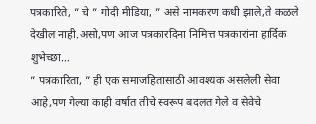पत्रकारिते, ” चे ” गोदी मीडिया, ” असे नामकरण कधी झाले,ते कळले देखील नाही.असो,पण आज पत्रकारदिना निमित्त पत्रकारांना हार्दिक शुभेच्छा…
” पत्रकारिता, ” ही एक समाजहितासाठी आवश्यक असलेली सेवा आहे,पण गेल्या काही वर्षात तीचे स्वरूप बदलत गेले व सेवेचे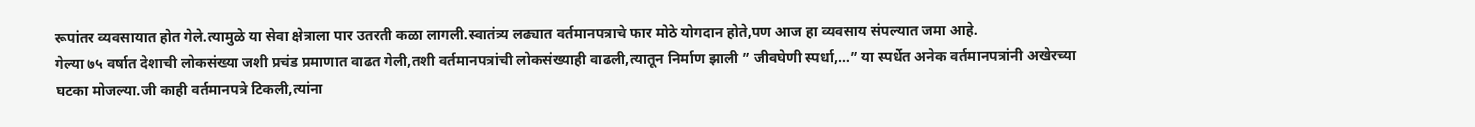रूपांतर व्यवसायात होत गेले.त्यामुळे या सेवा क्षेत्राला पार उतरती कळा लागली.स्वातंत्र्य लढ्यात वर्तमानपत्राचे फार मोठे योगदान होते,पण आज हा व्यवसाय संपल्यात जमा आहे.
गेल्या ७५ वर्षात देशाची लोकसंख्या जशी प्रचंड प्रमाणात वाढत गेली,तशी वर्तमानपत्रांची लोकसंख्याही वाढली,त्यातून निर्माण झाली ” जीवघेणी स्पर्धा,…” या स्पर्धेत अनेक वर्तमानपत्रांनी अखेरच्या घटका मोजल्या.जी काही वर्तमानपत्रे टिकली,त्यांना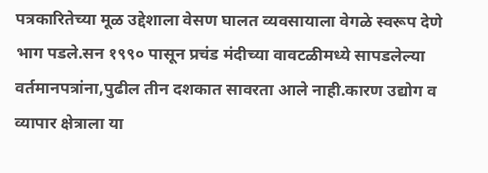पत्रकारितेच्या मूळ उद्देशाला वेसण घालत व्यवसायाला वेगळे स्वरूप देणे भाग पडले.सन १९९० पासून प्रचंड मंदीच्या वावटळीमध्ये सापडलेल्या वर्तमानपत्रांना,पुढील तीन दशकात सावरता आले नाही.कारण उद्योग व व्यापार क्षेत्राला या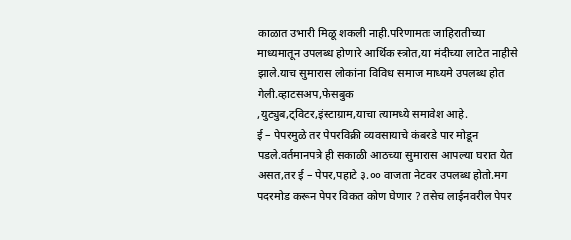काळात उभारी मिळू शकली नाही.परिणामतः जाहिरातीच्या माध्यमातून उपलब्ध होणारे आर्थिक स्त्रोत,या मंदीच्या लाटेत नाहीसे झाले.याच सुमारास लोकांना विविध समाज माध्यमे उपलब्ध होत गेली.व्हाटसअप,फेसबुक
,युट्युब,ट्विटर,इंस्टाग्राम,याचा त्यामध्ये समावेश आहे.
ई – पेपरमुळे तर पेपरविक्री व्यवसायाचे कंबरडे पार मोडून पडले.वर्तमानपत्रे ही सकाळी आठच्या सुमारास आपल्या घरात येत असत,तर ई – पेपर,पहाटे ३.०० वाजता नेटवर उपलब्ध होतो.मग पदरमोड करून पेपर विकत कोण घेणार ? तसेच लाईनवरील पेपर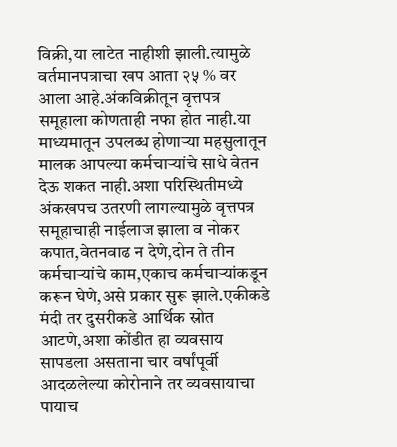विक्री,या लाटेत नाहीशी झाली.त्यामुळे वर्तमानपत्राचा खप आता २५ % वर आला आहे.अंकविक्रीतून वृत्तपत्र समूहाला कोणताही नफा होत नाही.या माध्यमातून उपलब्ध होणाऱ्या महसुलातून मालक आपल्या कर्मचाऱ्यांचे साधे वेतन देऊ शकत नाही.अशा परिस्थितीमध्ये अंकखपच उतरणी लागल्यामुळे वृत्तपत्र समूहाचाही नाईलाज झाला व नोकर कपात,वेतनवाढ न देणे,दोन ते तीन कर्मचाऱ्यांचे काम,एकाच कर्मचाऱ्यांकडून करून घेणे,असे प्रकार सुरू झाले.एकीकडे मंदी तर दुसरीकडे आर्थिक स्रोत आटणे,अशा कोंडीत हा व्यवसाय सापडला असताना चार वर्षांपूर्वी आदळलेल्या कोरोनाने तर व्यवसायाचा पायाच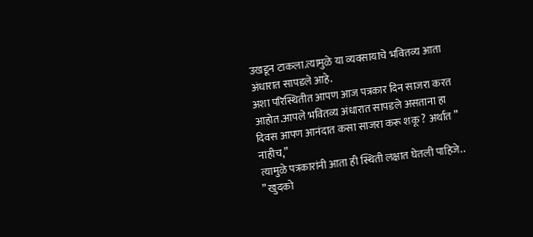उखडून टाकला.त्यामुळे या व्यवसायाचे भवितव्य आता अंधारात सापडले आहे.
अशा परिस्थितीत आपण आज पत्रकार दिन साजरा करत आहोत.आपले भवितव्य अंधारात सापडले असताना हा दिवस आपण आनंदात कसा साजरा करू शकू ? अर्थात ” नाहीच,”
त्यामुळे पत्रकारांनी आता ही स्थिती लक्षात घेतली पाहिजे..
” खुदको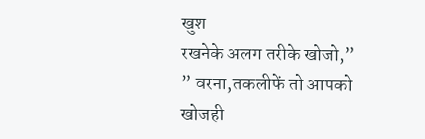खुश
रखनेके अलग तरीके खोजो,”
” वरना,तकलीफें तो आपको
खोजही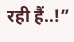रही हैं..!”